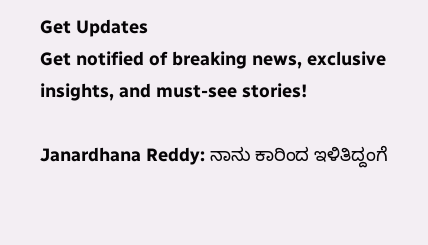Get Updates
Get notified of breaking news, exclusive insights, and must-see stories!

Janardhana Reddy: ನಾನು ಕಾರಿಂದ ಇಳಿತಿದ್ದಂಗೆ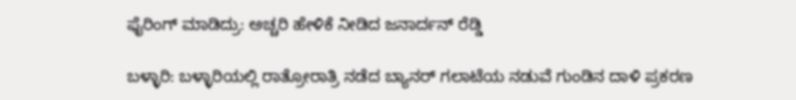ಫೈರಿಂಗ್ ಮಾಡಿದ್ರು: ಅಚ್ಚರಿ ಹೇಳಿಕೆ ನೀಡಿದ ಜನಾರ್ದನ್‌ ರೆಡ್ಡಿ

ಬಳ್ಳಾರಿ: ಬಳ್ಳಾರಿಯಲ್ಲಿ ರಾತ್ರೋರಾತ್ರಿ ನಡೆದ ಬ್ಯಾನರ್‌ ಗಲಾಟೆಯ ನಡುವೆ ಗುಂಡಿನ ದಾಳಿ ಪ್ರಕರಣ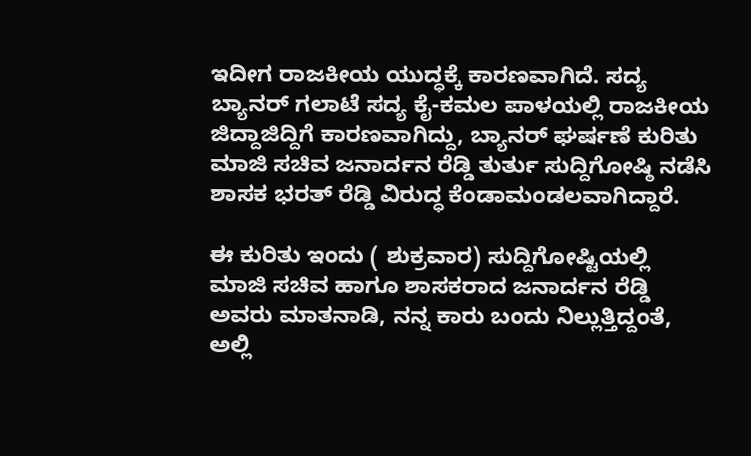ಇದೀಗ ರಾಜಕೀಯ ಯುದ್ಧಕ್ಕೆ ಕಾರಣವಾಗಿದೆ. ಸದ್ಯ ಬ್ಯಾನರ್‌ ಗಲಾಟೆ ಸದ್ಯ ಕೈ-ಕಮಲ ಪಾಳಯಲ್ಲಿ ರಾಜಕೀಯ ಜಿದ್ದಾಜಿದ್ದಿಗೆ ಕಾರಣವಾಗಿದ್ದು, ಬ್ಯಾನರ್‌ ಘರ್ಷಣೆ ಕುರಿತು ಮಾಜಿ ಸಚಿವ ಜನಾರ್ದನ ರೆಡ್ಡಿ ತುರ್ತು ಸುದ್ದಿಗೋಷ್ಠಿ ನಡೆಸಿ ಶಾಸಕ ಭರತ್ ರೆಡ್ಡಿ ವಿರುದ್ಧ ಕೆಂಡಾಮಂಡಲವಾಗಿದ್ದಾರೆ.

ಈ ಕುರಿತು ಇಂದು ( ಶುಕ್ರವಾರ) ಸುದ್ದಿಗೋಷ್ಟಿಯಲ್ಲಿ ಮಾಜಿ ಸಚಿವ ಹಾಗೂ ಶಾಸಕರಾದ ಜನಾರ್ದನ ರೆಡ್ಡಿ ಅವರು ಮಾತನಾಡಿ, ನನ್ನ ಕಾರು ಬಂದು ನಿಲ್ಲುತ್ತಿದ್ದಂತೆ, ಅಲ್ಲಿ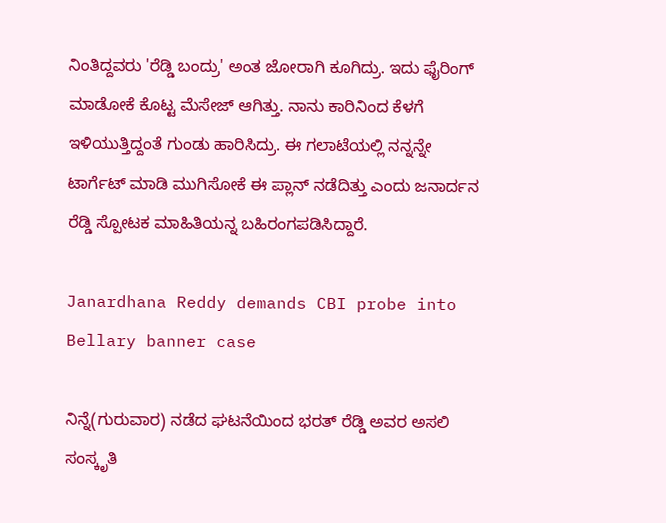ನಿಂತಿದ್ದವರು 'ರೆಡ್ಡಿ ಬಂದ್ರು' ಅಂತ ಜೋರಾಗಿ ಕೂಗಿದ್ರು. ಇದು ಫೈರಿಂಗ್ ಮಾಡೋಕೆ ಕೊಟ್ಟ ಮೆಸೇಜ್ ಆಗಿತ್ತು. ನಾನು ಕಾರಿನಿಂದ ಕೆಳಗೆ ಇಳಿಯುತ್ತಿದ್ದಂತೆ ಗುಂಡು ಹಾರಿಸಿದ್ರು. ಈ ಗಲಾಟೆಯಲ್ಲಿ ನನ್ನನ್ನೇ ಟಾರ್ಗೆಟ್ ಮಾಡಿ ಮುಗಿಸೋಕೆ ಈ ಪ್ಲಾನ್ ನಡೆದಿತ್ತು ಎಂದು ಜನಾರ್ದನ ರೆಡ್ಡಿ ಸ್ಪೋಟಕ ಮಾಹಿತಿಯನ್ನ ಬಹಿರಂಗಪಡಿಸಿದ್ದಾರೆ.

Janardhana Reddy demands CBI probe into Bellary banner case

ನಿನ್ನೆ(ಗುರುವಾರ) ನಡೆದ ಘಟನೆಯಿಂದ ಭರತ್ ರೆಡ್ಡಿ ಅವರ ಅಸಲಿ ಸಂಸ್ಕೃತಿ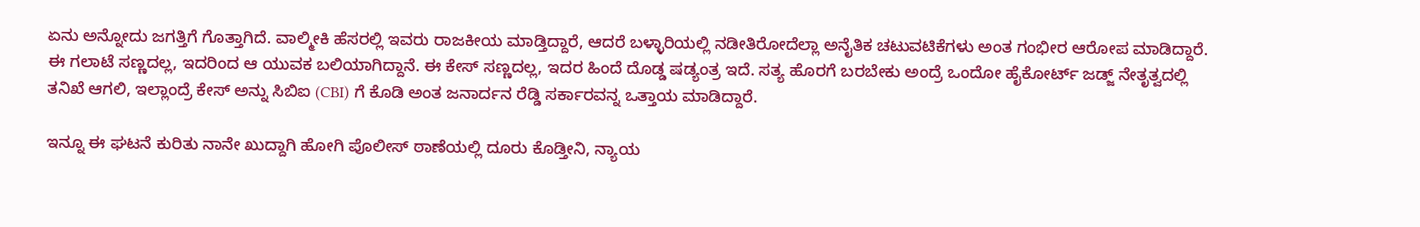ಏನು ಅನ್ನೋದು ಜಗತ್ತಿಗೆ ಗೊತ್ತಾಗಿದೆ. ವಾಲ್ಮೀಕಿ ಹೆಸರಲ್ಲಿ ಇವರು ರಾಜಕೀಯ ಮಾಡ್ತಿದ್ದಾರೆ, ಆದರೆ ಬಳ್ಳಾರಿಯಲ್ಲಿ ನಡೀತಿರೋದೆಲ್ಲಾ ಅನೈತಿಕ ಚಟುವಟಿಕೆಗಳು ಅಂತ ಗಂಭೀರ ಆರೋಪ ಮಾಡಿದ್ದಾರೆ. ಈ ಗಲಾಟೆ ಸಣ್ಣದಲ್ಲ, ಇದರಿಂದ ಆ ಯುವಕ ಬಲಿಯಾಗಿದ್ದಾನೆ. ಈ ಕೇಸ್ ಸಣ್ಣದಲ್ಲ, ಇದರ ಹಿಂದೆ ದೊಡ್ಡ ಷಡ್ಯಂತ್ರ ಇದೆ. ಸತ್ಯ ಹೊರಗೆ ಬರಬೇಕು ಅಂದ್ರೆ ಒಂದೋ ಹೈಕೋರ್ಟ್ ಜಡ್ಜ್ ನೇತೃತ್ವದಲ್ಲಿ ತನಿಖೆ ಆಗಲಿ, ಇಲ್ಲಾಂದ್ರೆ ಕೇಸ್ ಅನ್ನು ಸಿಬಿಐ (CBI) ಗೆ ಕೊಡಿ ಅಂತ ಜನಾರ್ದನ ರೆಡ್ಡಿ ಸರ್ಕಾರವನ್ನ ಒತ್ತಾಯ ಮಾಡಿದ್ದಾರೆ.

ಇನ್ನೂ ಈ ಘಟನೆ ಕುರಿತು ನಾನೇ ಖುದ್ದಾಗಿ ಹೋಗಿ ಪೊಲೀಸ್ ಠಾಣೆಯಲ್ಲಿ ದೂರು ಕೊಡ್ತೀನಿ, ನ್ಯಾಯ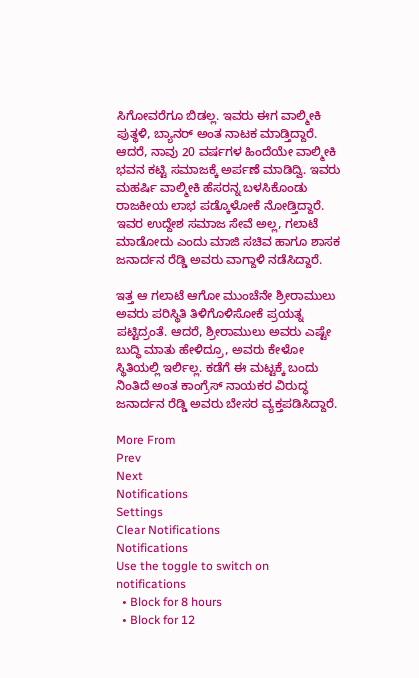ಸಿಗೋವರೆಗೂ ಬಿಡಲ್ಲ. ಇವರು ಈಗ ವಾಲ್ಮೀಕಿ ಪುತ್ಥಳಿ, ಬ್ಯಾನರ್ ಅಂತ ನಾಟಕ ಮಾಡ್ತಿದ್ದಾರೆ. ಆದರೆ, ನಾವು 20 ವರ್ಷಗಳ ಹಿಂದೆಯೇ ವಾಲ್ಮೀಕಿ ಭವನ ಕಟ್ಟಿ ಸಮಾಜಕ್ಕೆ ಅರ್ಪಣೆ ಮಾಡಿದ್ವಿ. ಇವರು ಮಹರ್ಷಿ ವಾಲ್ಮೀಕಿ ಹೆಸರನ್ನ ಬಳಸಿಕೊಂಡು ರಾಜಕೀಯ ಲಾಭ ಪಡ್ಕೊಳೋಕೆ ನೋಡ್ತಿದ್ದಾರೆ. ಇವರ ಉದ್ದೇಶ ಸಮಾಜ ಸೇವೆ ಅಲ್ಲ, ಗಲಾಟೆ ಮಾಡೋದು ಎಂದು ಮಾಜಿ ಸಚಿವ ಹಾಗೂ ಶಾಸಕ ಜನಾರ್ದನ ರೆಡ್ಡಿ ಅವರು ವಾಗ್ದಾಳಿ ನಡೆಸಿದ್ದಾರೆ.

ಇತ್ತ ಆ ಗಲಾಟೆ ಆಗೋ ಮುಂಚೆನೇ ಶ್ರೀರಾಮುಲು ಅವರು ಪರಿಸ್ಥಿತಿ ತಿಳಿಗೊಳಿಸೋಕೆ ಪ್ರಯತ್ನ ಪಟ್ಟಿದ್ರಂತೆ. ಆದರೆ, ಶ್ರೀರಾಮುಲು ಅವರು ಎಷ್ಟೇ ಬುದ್ಧಿ ಮಾತು ಹೇಳಿದ್ರೂ, ಅವರು ಕೇಳೋ ಸ್ಥಿತಿಯಲ್ಲಿ ಇರ್ಲಿಲ್ಲ. ಕಡೆಗೆ ಈ ಮಟ್ಟಕ್ಕೆ ಬಂದು ನಿಂತಿದೆ ಅಂತ ಕಾಂಗ್ರೆಸ್‌ ನಾಯಕರ ವಿರುದ್ಧ ಜನಾರ್ದನ ರೆಡ್ಡಿ ಅವರು ಬೇಸರ ವ್ಯಕ್ತಪಡಿಸಿದ್ದಾರೆ.

More From
Prev
Next
Notifications
Settings
Clear Notifications
Notifications
Use the toggle to switch on notifications
  • Block for 8 hours
  • Block for 12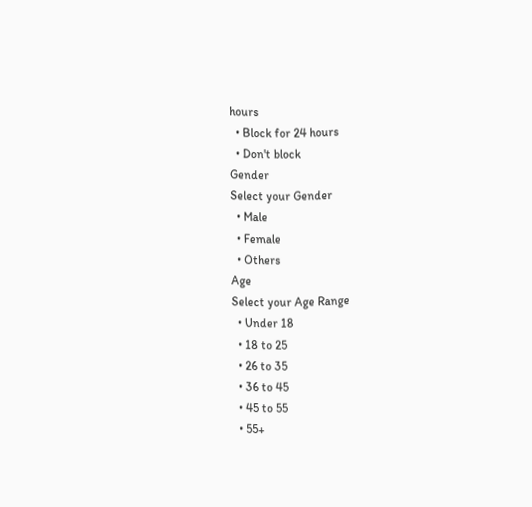hours
  • Block for 24 hours
  • Don't block
Gender
Select your Gender
  • Male
  • Female
  • Others
Age
Select your Age Range
  • Under 18
  • 18 to 25
  • 26 to 35
  • 36 to 45
  • 45 to 55
  • 55+